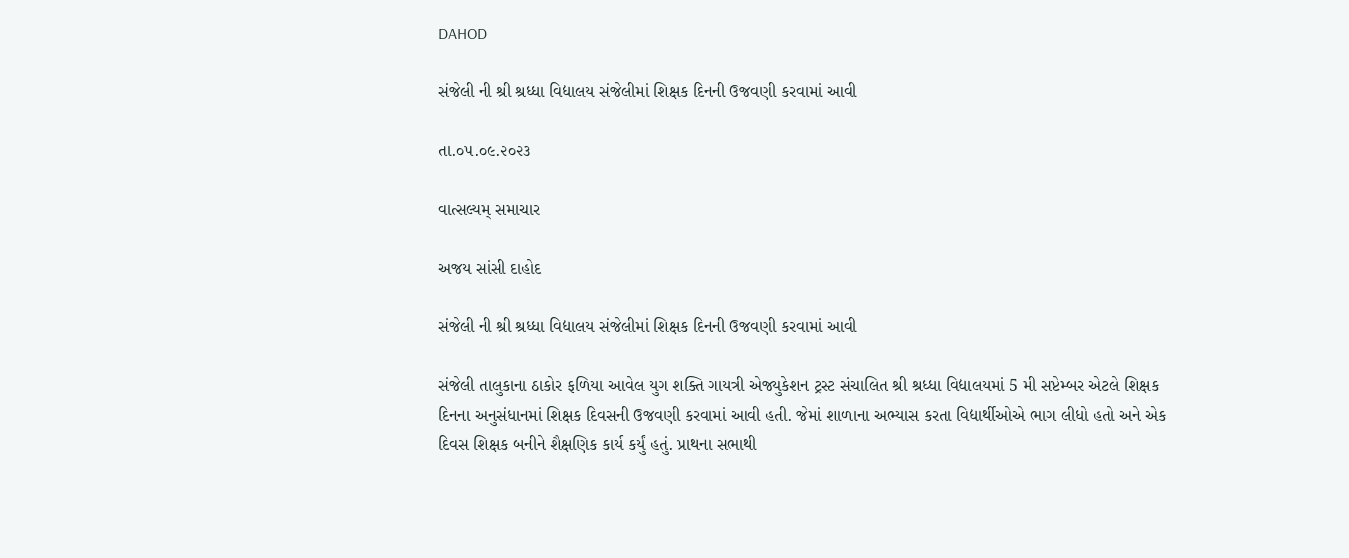DAHOD

સંજેલી ની શ્રી શ્રધ્ધા વિદ્યાલય સંજેલીમાં શિક્ષક દિનની ઉજવણી કરવામાં આવી

તા.૦૫.૦૯.૨૦૨૩

વાત્સલ્યમ્ સમાચાર

અજય સાંસી દાહોદ

સંજેલી ની શ્રી શ્રધ્ધા વિદ્યાલય સંજેલીમાં શિક્ષક દિનની ઉજવણી કરવામાં આવી

સંજેલી તાલુકાના ઠાકોર ફળિયા આવેલ યુગ શક્તિ ગાયત્રી એજ્યુકેશન ટ્રસ્ટ સંચાલિત શ્રી શ્રધ્ધા વિદ્યાલયમાં 5 મી સપ્ટેમ્બર એટલે શિક્ષક દિનના અનુસંધાનમાં શિક્ષક દિવસની ઉજવણી કરવામાં આવી હતી. જેમાં શાળાના અભ્યાસ કરતા વિદ્યાર્થીઓએ ભાગ લીધો હતો અને એક દિવસ શિક્ષક બનીને શૈક્ષણિક કાર્ય કર્યું હતું. પ્રાથના સભાથી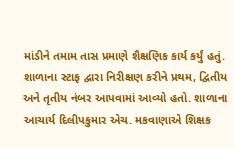માંડીને તમામ તાસ પ્રમાણે શૈક્ષણિક કાર્ય કર્યું હતું. શાળાના સ્ટાફ દ્વારા નિરીક્ષણ કરીને પ્રથમ, દ્વિતીય અને તૃતીય નંબર આપવામાં આવ્યો હતો. શાળાના આચાર્ય દિલીપકુમાર એચ. મકવાણાએ શિક્ષક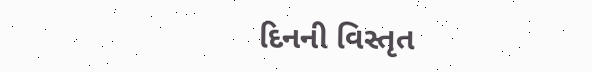દિનની વિસ્તૃત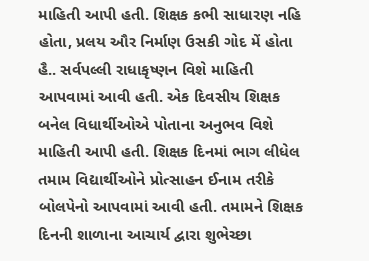માહિતી આપી હતી. શિક્ષક કભી સાધારણ નહિ હોતા, પ્રલય ઔર નિર્માણ ઉસકી ગોદ મેં હોતા હૈ.. સર્વપલ્લી રાધાકૃષ્ણન વિશે માહિતી આપવામાં આવી હતી. એક દિવસીય શિક્ષક બનેલ વિધાર્થીઓએ પોતાના અનુભવ વિશે માહિતી આપી હતી. શિક્ષક દિનમાં ભાગ લીધેલ તમામ વિદ્યાર્થીઓને પ્રોત્સાહન ઈનામ તરીકે બોલપેનો આપવામાં આવી હતી. તમામને શિક્ષક દિનની શાળાના આચાર્ય દ્વારા શુભેચ્છા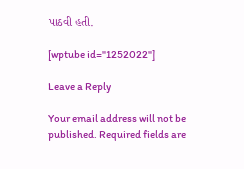પાઠવી હતી.

[wptube id="1252022"]

Leave a Reply

Your email address will not be published. Required fields are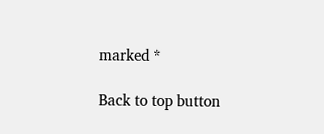marked *

Back to top button